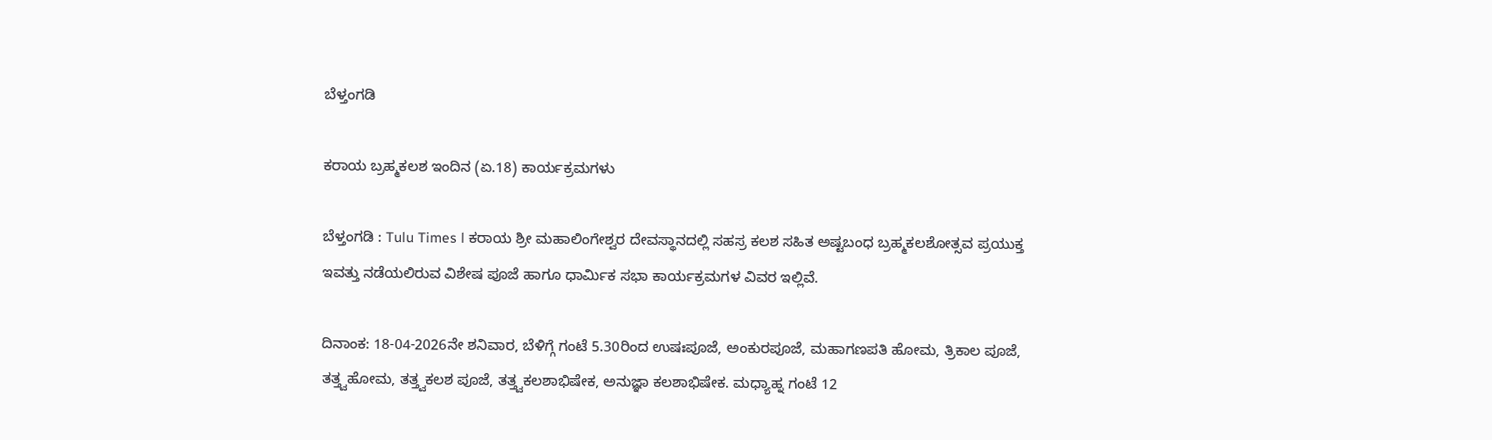ಬೆಳ್ತಂಗಡಿ

ಕರಾಯ ಬ್ರಹ್ಮಕಲಶ ಇಂದಿನ‌ (ಏ.18) ಕಾರ್ಯಕ್ರಮಗಳು

ಬೆಳ್ತಂಗಡಿ : Tulu Times l ಕರಾಯ ಶ್ರೀ ಮಹಾಲಿಂಗೇಶ್ವರ ದೇವಸ್ಥಾನದಲ್ಲಿ ಸಹಸ್ರ ಕಲಶ ಸಹಿತ ಅಷ್ಟಬಂಧ ಬ್ರಹ್ಮಕಲಶೋತ್ಸವ ಪ್ರಯುಕ್ತ ಇವತ್ತು ನಡೆಯಲಿರುವ ವಿಶೇಷ ಪೂಜೆ ಹಾಗೂ ಧಾರ್ಮಿಕ ಸಭಾ ಕಾರ್ಯಕ್ರಮಗಳ ವಿವರ ಇಲ್ಲಿವೆ.

ದಿನಾಂಕ: 18-04-2026ನೇ ಶನಿವಾರ, ಬೆಳಿಗ್ಗೆ ಗಂಟೆ 5.30ರಿಂದ ಉಷಃಪೂಜೆ, ಅಂಕುರಪೂಜೆ, ಮಹಾಗಣಪತಿ ಹೋಮ, ತ್ರಿಕಾಲ ಪೂಜೆ, ತತ್ತ್ವಹೋಮ, ತತ್ತ್ವಕಲಶ ಪೂಜೆ, ತತ್ತ್ವಕಲಶಾಭಿಷೇಕ, ಅನುಜ್ಞಾ ಕಲಶಾಭಿಷೇಕ. ಮಧ್ಯಾಹ್ನ ಗಂಟೆ 12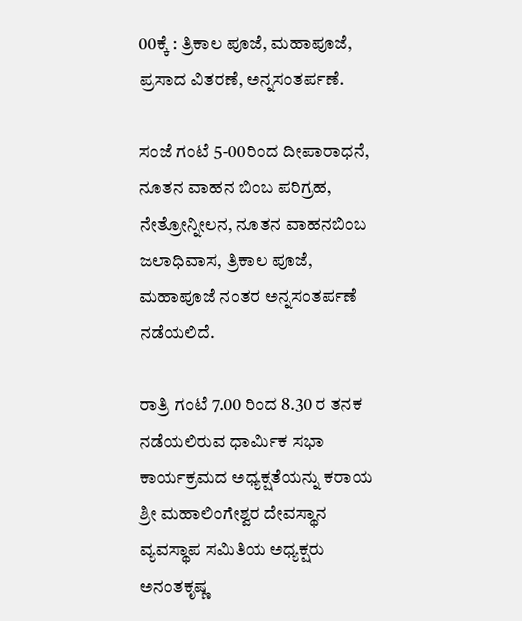00ಕ್ಕೆ : ತ್ರಿಕಾಲ ಪೂಜೆ, ಮಹಾಪೂಜೆ, ಪ್ರಸಾದ ವಿತರಣೆ, ಅನ್ನಸಂತರ್ಪಣೆ.

ಸಂಜೆ ಗಂಟೆ 5-00ರಿಂದ ದೀಪಾರಾಧನೆ, ನೂತನ ವಾಹನ ಬಿಂಬ ಪರಿಗ್ರಹ, ನೇತ್ರೋನ್ನೀಲನ, ನೂತನ ವಾಹನಬಿಂಬ ಜಲಾಧಿವಾಸ, ತ್ರಿಕಾಲ ಪೂಜೆ, ಮಹಾಪೂಜೆ ನಂತರ ಅನ್ನಸಂತರ್ಪಣೆ ನಡೆಯಲಿದೆ.

ರಾತ್ರಿ ಗಂಟೆ 7.00 ರಿಂದ 8.30 ರ ತನಕ ನಡೆಯಲಿರುವ ಧಾರ್ಮಿಕ ಸಭಾ ಕಾರ್ಯಕ್ರಮದ ಅಧ್ಯಕ್ಷತೆಯನ್ನು ಕರಾಯ ಶ್ರೀ ಮಹಾಲಿಂಗೇಶ್ವರ ದೇವಸ್ಥಾನ ವ್ಯವಸ್ಥಾಪ‌ ಸಮಿತಿಯ ಅಧ್ಯಕ್ಷರು ಅನಂತಕೃಷ್ಣ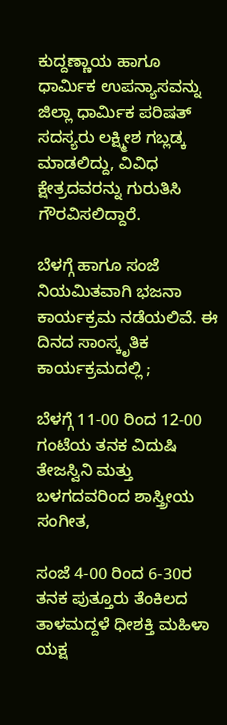ಕುದ್ದಣ್ಣಾಯ ಹಾಗೂ ಧಾರ್ಮಿಕ ಉಪನ್ಯಾಸವನ್ನು ಜಿಲ್ಲಾ ಧಾರ್ಮಿಕ ಪರಿಷತ್ ಸದಸ್ಯರು ಲಕ್ಷ್ಮೀಶ ಗಬ್ಲಡ್ಕ ಮಾಡಲಿದ್ದು, ವಿವಿಧ ಕ್ಷೇತ್ರದವರನ್ನು ಗುರುತಿಸಿ ಗೌರವಿಸಲಿದ್ದಾರೆ.

ಬೆಳಗ್ಗೆ ಹಾಗೂ ಸಂಜೆ ನಿಯಮಿತವಾಗಿ ಭಜನಾ ಕಾರ್ಯಕ್ರಮ ನಡೆಯಲಿವೆ. ಈ ದಿನದ ಸಾಂಸ್ಕೃತಿಕ ಕಾರ್ಯಕ್ರಮದಲ್ಲಿ ;

ಬೆಳಗ್ಗೆ 11-00 ರಿಂದ 12-00 ಗಂಟೆಯ ತನಕ ವಿದುಷಿ  ತೇಜಸ್ವಿನಿ ಮತ್ತು ಬಳಗದವರಿಂದ ಶಾಸ್ತ್ರೀಯ ಸಂಗೀತ,

ಸಂಜೆ 4-00 ರಿಂದ 6-30ರ ತನಕ ಪುತ್ತೂರು ತೆಂಕಿಲದ ತಾಳಮದ್ದಳೆ ಧೀಶಕ್ತಿ ಮಹಿಳಾ ಯಕ್ಷ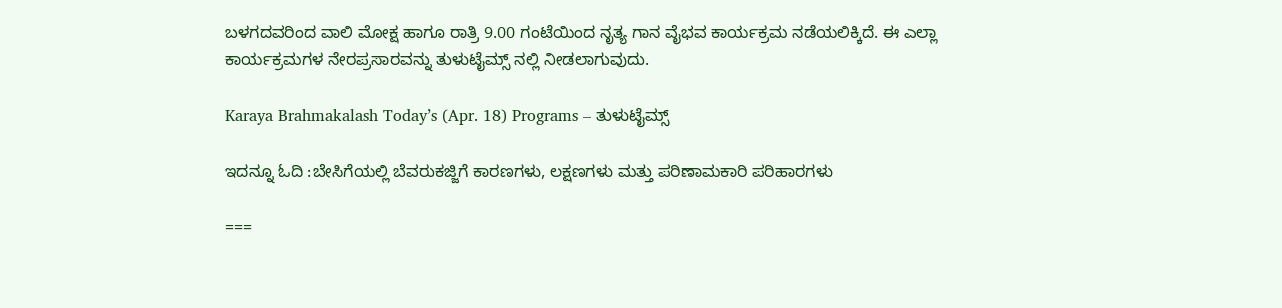ಬಳಗದವರಿಂದ ವಾಲಿ ಮೋಕ್ಷ ಹಾಗೂ ರಾತ್ರಿ 9.00 ಗಂಟೆಯಿಂದ ನೃತ್ಯ ಗಾನ ವೈಭವ ಕಾರ್ಯಕ್ರಮ ನಡೆಯಲಿಕ್ಕಿದೆ. ಈ ಎಲ್ಲಾ ಕಾರ್ಯಕ್ರಮಗಳ ನೇರಪ್ರಸಾರವನ್ನು ತುಳುಟೈಮ್ಸ್ ನಲ್ಲಿ ನೀಡಲಾಗುವುದು.

Karaya Brahmakalash Today’s (Apr. 18) Programs – ತುಳುಟೈಮ್ಸ್

ಇದನ್ನೂ ಓದಿ :ಬೇಸಿಗೆಯಲ್ಲಿ ಬೆವರುಕಜ್ಜಿಗೆ ಕಾರಣಗಳು, ಲಕ್ಷಣಗಳು ಮತ್ತು ಪರಿಣಾಮಕಾರಿ ಪರಿಹಾರಗಳು

===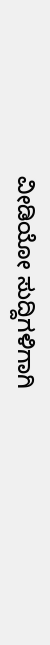ವೀಡಿಯೋ ಸುದ್ದಿಗಳಿಗಾಗಿ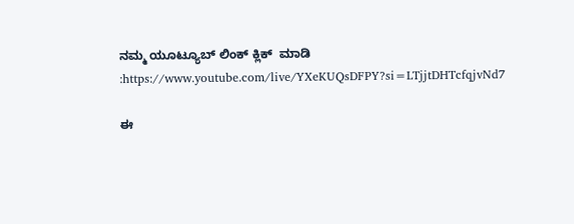ನಮ್ಮ ಯೂಟ್ಯೂಬ್ ಲಿಂಕ್ ಕ್ಲಿಕ್  ಮಾಡಿ :https://www.youtube.com/live/YXeKUQsDFPY?si=LTjjtDHTcfqjvNd7

ಈ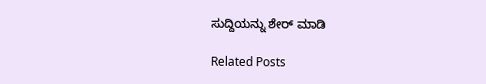ಸುದ್ದಿಯನ್ನು ಶೇರ್ ಮಾಡಿ

Related Posts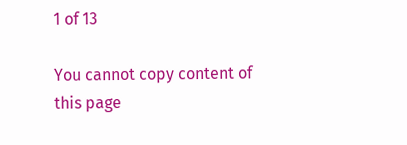1 of 13

You cannot copy content of this page